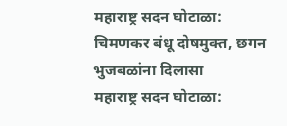महाराष्ट्र सदन घोटाळा: चिमणकर बंधू दोषमुक्त, छगन भुजबळांना दिलासा
महाराष्ट्र सदन घोटाळा: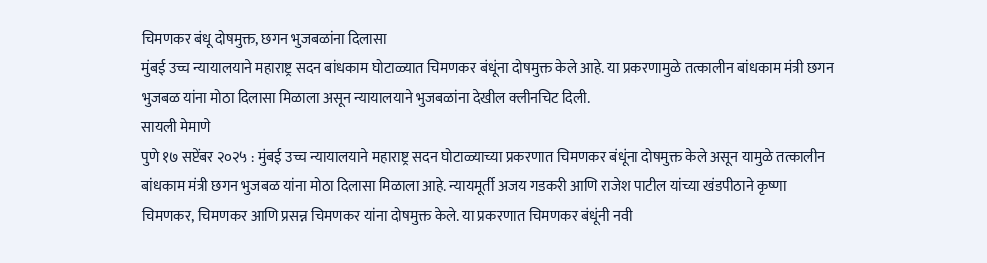चिमणकर बंधू दोषमुक्त, छगन भुजबळांना दिलासा
मुंबई उच्च न्यायालयाने महाराष्ट्र सदन बांधकाम घोटाळ्यात चिमणकर बंधूंना दोषमुक्त केले आहे. या प्रकरणामुळे तत्कालीन बांधकाम मंत्री छगन भुजबळ यांना मोठा दिलासा मिळाला असून न्यायालयाने भुजबळांना देखील क्लीनचिट दिली.
सायली मेमाणे
पुणे १७ सप्टेंबर २०२५ : मुंबई उच्च न्यायालयाने महाराष्ट्र सदन घोटाळ्याच्या प्रकरणात चिमणकर बंधूंना दोषमुक्त केले असून यामुळे तत्कालीन बांधकाम मंत्री छगन भुजबळ यांना मोठा दिलासा मिळाला आहे. न्यायमूर्ती अजय गडकरी आणि राजेश पाटील यांच्या खंडपीठाने कृष्णा चिमणकर, चिमणकर आणि प्रसन्न चिमणकर यांना दोषमुक्त केले. या प्रकरणात चिमणकर बंधूंनी नवी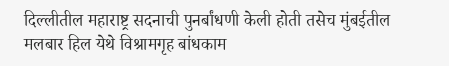दिल्लीतील महाराष्ट्र सदनाची पुनर्बांधणी केली होती तसेच मुंबईतील मलबार हिल येथे विश्रामगृह बांधकाम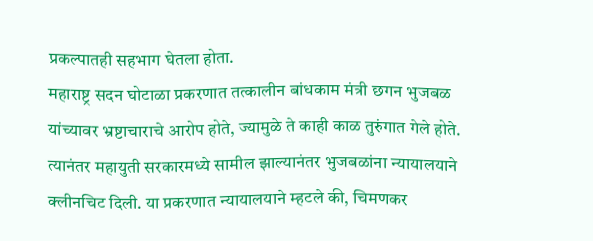प्रकल्पातही सहभाग घेतला होता.
महाराष्ट्र सदन घोटाळा प्रकरणात तत्कालीन बांधकाम मंत्री छगन भुजबळ यांच्यावर भ्रष्टाचाराचे आरोप होते, ज्यामुळे ते काही काळ तुरुंगात गेले होते. त्यानंतर महायुती सरकारमध्ये सामील झाल्यानंतर भुजबळांना न्यायालयाने क्लीनचिट दिली. या प्रकरणात न्यायालयाने म्हटले की, चिमणकर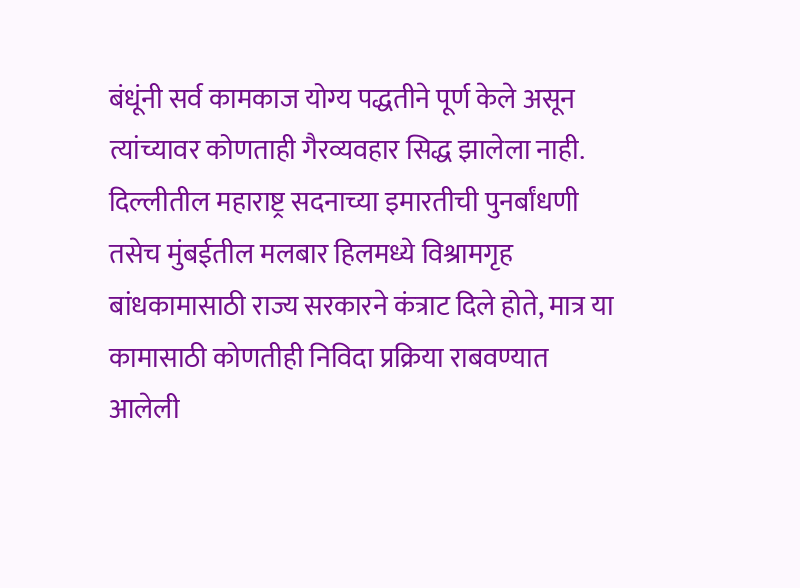बंधूंनी सर्व कामकाज योग्य पद्धतीने पूर्ण केले असून त्यांच्यावर कोणताही गैरव्यवहार सिद्ध झालेला नाही.
दिल्लीतील महाराष्ट्र सदनाच्या इमारतीची पुनर्बांधणी तसेच मुंबईतील मलबार हिलमध्ये विश्रामगृह बांधकामासाठी राज्य सरकारने कंत्राट दिले होते, मात्र या कामासाठी कोणतीही निविदा प्रक्रिया राबवण्यात आलेली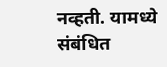नव्हती. यामध्ये संबंधित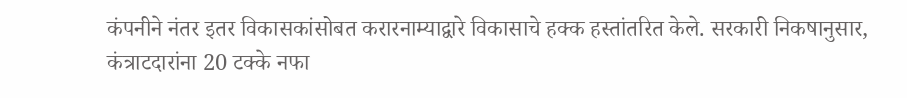कंपनीने नंतर इतर विकासकांसोबत करारनाम्याद्वारे विकासाचे हक्क हस्तांतरित केले. सरकारी निकषानुसार, कंत्राटदारांना 20 टक्के नफा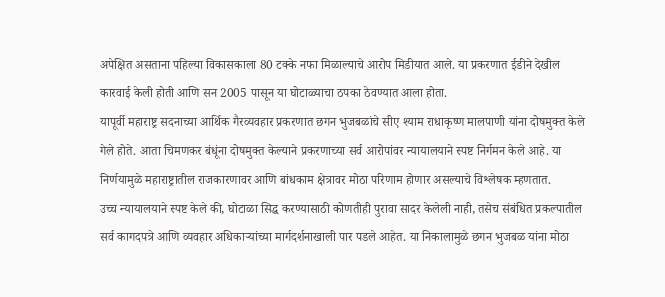अपेक्षित असताना पहिल्या विकासकाला 80 टक्के नफा मिळाल्याचे आरोप मिडीयात आले. या प्रकरणात ईडीने देखील कारवाई केली होती आणि सन 2005 पासून या घोटाळ्याचा ठपका ठेवण्यात आला होता.
यापूर्वी महाराष्ट्र सदनाच्या आर्थिक गैरव्यवहार प्रकरणात छगन भुजबळांचे सीए श्याम राधाकृष्ण मालपाणी यांना दोषमुक्त केले गेले होते. आता चिमणकर बंधूंना दोषमुक्त केल्याने प्रकरणाच्या सर्व आरोपांवर न्यायालयाने स्पष्ट निर्गमन केले आहे. या निर्णयामुळे महाराष्ट्रातील राजकारणावर आणि बांधकाम क्षेत्रावर मोठा परिणाम होणार असल्याचे विश्लेषक म्हणतात.
उच्च न्यायालयाने स्पष्ट केले की, घोटाळा सिद्ध करण्यासाठी कोणतीही पुरावा सादर केलेली नाही, तसेच संबंधित प्रकल्पातील सर्व कागदपत्रे आणि व्यवहार अधिकाऱ्यांच्या मार्गदर्शनाखाली पार पडले आहेत. या निकालामुळे छगन भुजबळ यांना मोठा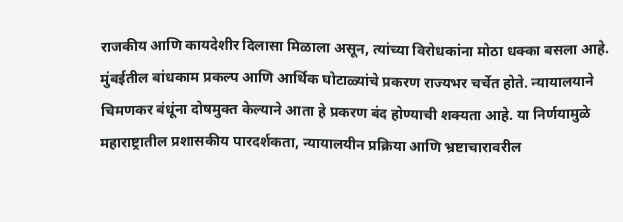राजकीय आणि कायदेशीर दिलासा मिळाला असून, त्यांच्या विरोधकांना मोठा धक्का बसला आहे.
मुंबईतील बांधकाम प्रकल्प आणि आर्थिक घोटाळ्यांचे प्रकरण राज्यभर चर्चेत होते. न्यायालयाने चिमणकर बंधूंना दोषमुक्त केल्याने आता हे प्रकरण बंद होण्याची शक्यता आहे. या निर्णयामुळे महाराष्ट्रातील प्रशासकीय पारदर्शकता, न्यायालयीन प्रक्रिया आणि भ्रष्टाचारावरील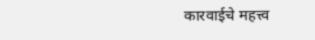कारवाईचे महत्त्व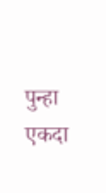पुन्हा एकदा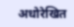अधोरेखित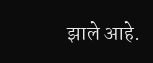झाले आहे.